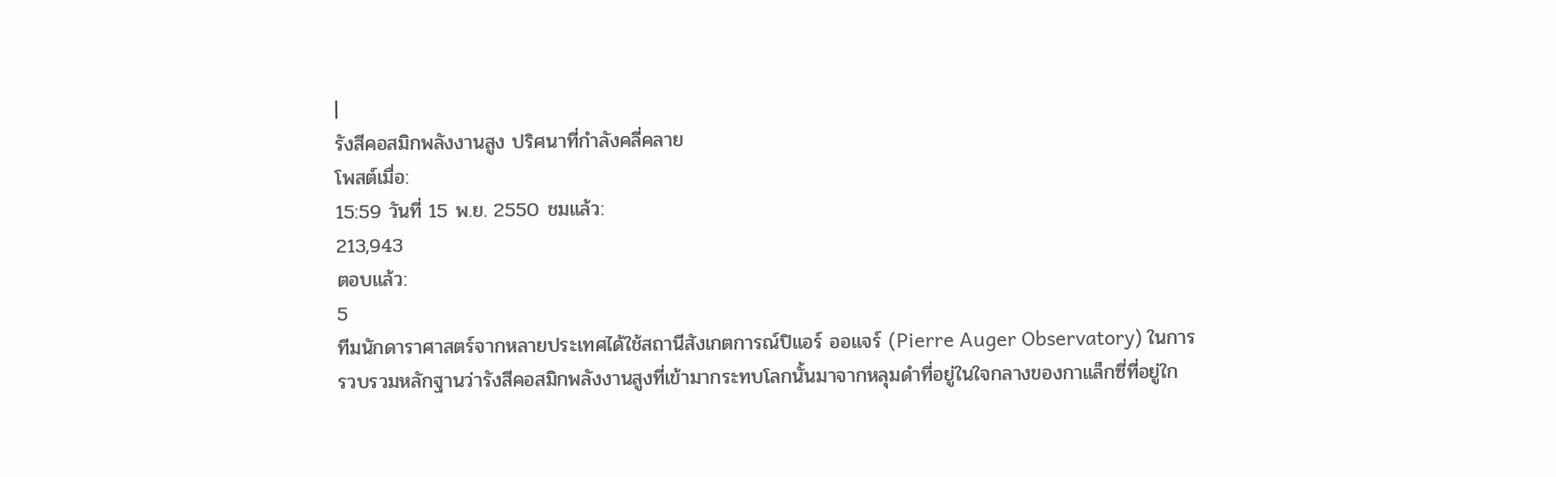|
รังสีคอสมิกพลังงานสูง ปริศนาที่กำลังคลี่คลาย
โพสต์เมื่อ:
15:59 วันที่ 15 พ.ย. 2550 ชมแล้ว:
213,943
ตอบแล้ว:
5
ทีมนักดาราศาสตร์จากหลายประเทศได้ใช้สถานีสังเกตการณ์ปิแอร์ ออแจร์ (Pierre Auger Observatory) ในการรวบรวมหลักฐานว่ารังสีคอสมิกพลังงานสูงที่เข้ามากระทบโลกนั้นมาจากหลุมดำที่อยู่ในใจกลางของกาแล็กซี่ที่อยู่ใก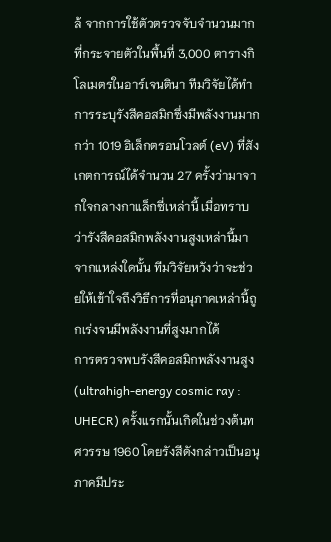ล้ จากการใช้ตัวตรวจจับจำนวนมากที่กระจายตัวในพื้นที่ 3,000 ตารางกิโลเมตรในอาร์เจนตินา ทีมวิจัยได้ทำการระบุรังสีคอสมิกซึ่งมีพลังงานมากกว่า 1019 อิเล็กตรอนโวลต์ (eV) ที่สังเกตการณ์ได้จำนวน 27 ครั้งว่ามาจากใจกลางกาแล็กซี่เหล่านี้ เมื่อทราบว่ารังสีคอสมิกพลังงานสูงเหล่านี้มาจากแหล่งใดนั้น ทีมวิจัยหวังว่าจะช่วยให้เข้าใจถึงวิธีการที่อนุภาคเหล่านี้ถูกเร่งจนมีพลังงานที่สูงมากได้
การตรวจพบรังสีคอสมิกพลังงานสูง (ultrahigh-energy cosmic ray : UHECR) ครั้งแรกนั้นเกิดในช่วงต้นทศวรรษ 1960 โดยรังสีดังกล่าวเป็นอนุภาคมีประ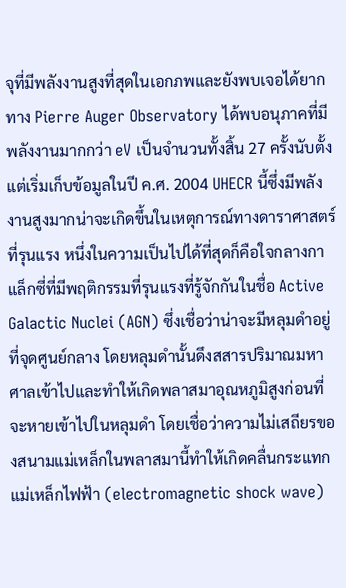จุที่มีพลังงานสูงที่สุดในเอกภพและยังพบเจอได้ยาก ทาง Pierre Auger Observatory ได้พบอนุภาคที่มีพลังงานมากกว่า eV เป็นจำนวนทั้งสิ้น 27 ครั้งนับตั้งแต่เริ่มเก็บข้อมูลในปี ค.ศ. 2004 UHECR นี้ซึ่งมีพลังงานสูงมากน่าจะเกิดขึ้นในเหตุการณ์ทางดาราศาสตร์ที่รุนแรง หนึ่งในความเป็นไปได้ที่สุดก็คือใจกลางกาแล็กซี่ที่มีพฤติกรรมที่รุนแรงที่รู้จักกันในชื่อ Active Galactic Nuclei (AGN) ซึ่งเชื่อว่าน่าจะมีหลุมดำอยู่ที่จุดศูนย์กลาง โดยหลุมดำนั้นดึงสสารปริมาณมหาศาลเข้าไปและทำให้เกิดพลาสมาอุณหภูมิสูงก่อนที่จะหายเข้าไปในหลุมดำ โดยเชื่อว่าความไม่เสถียรของสนามแม่เหล็กในพลาสมานี้ทำให้เกิดคลื่นกระแทกแม่เหล็กไฟฟ้า (electromagnetic shock wave)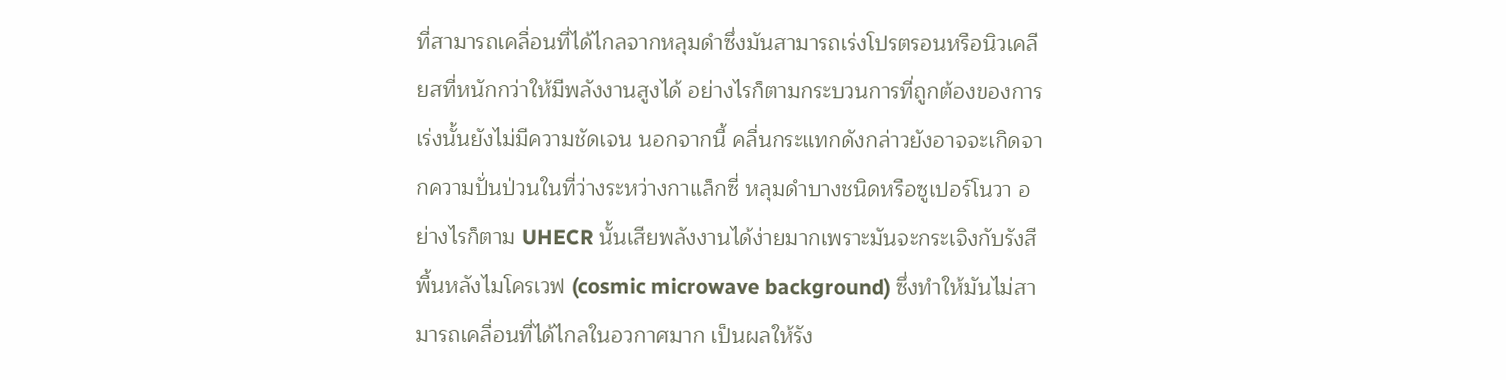ที่สามารถเคลื่อนที่ได้ไกลจากหลุมดำซึ่งมันสามารถเร่งโปรตรอนหรือนิวเคลียสที่หนักกว่าให้มีพลังงานสูงได้ อย่างไรก็ตามกระบวนการที่ถูกต้องของการเร่งนั้นยังไม่มีความชัดเจน นอกจากนี้ คลื่นกระแทกดังกล่าวยังอาจจะเกิดจากความปั่นป่วนในที่ว่างระหว่างกาแล็กซี่ หลุมดำบางชนิดหรือซูเปอร์โนวา อย่างไรก็ตาม UHECR นั้นเสียพลังงานได้ง่ายมากเพราะมันจะกระเจิงกับรังสีพื้นหลังไมโครเวฟ (cosmic microwave background) ซึ่งทำให้มันไม่สามารถเคลื่อนที่ได้ไกลในอวกาศมาก เป็นผลให้รัง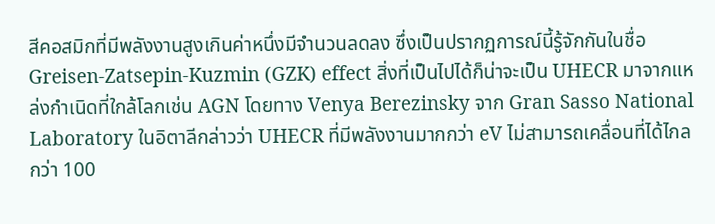สีคอสมิกที่มีพลังงานสูงเกินค่าหนึ่งมีจำนวนลดลง ซึ่งเป็นปรากฏการณ์นี้รู้จักกันในชื่อ Greisen-Zatsepin-Kuzmin (GZK) effect สิ่งที่เป็นไปได้ก็น่าจะเป็น UHECR มาจากแหล่งกำเนิดที่ใกล้โลกเช่น AGN โดยทาง Venya Berezinsky จาก Gran Sasso National Laboratory ในอิตาลีกล่าวว่า UHECR ที่มีพลังงานมากกว่า eV ไม่สามารถเคลื่อนที่ได้ไกลกว่า 100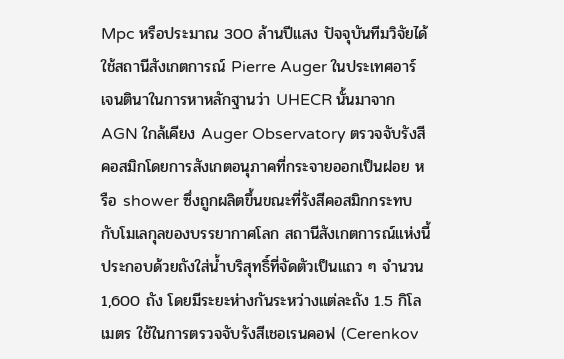Mpc หรือประมาณ 300 ล้านปีแสง ปัจจุบันทีมวิจัยได้ใช้สถานีสังเกตการณ์ Pierre Auger ในประเทศอาร์เจนตินาในการหาหลักฐานว่า UHECR นั้นมาจาก AGN ใกล้เคียง Auger Observatory ตรวจจับรังสีคอสมิกโดยการสังเกตอนุภาคที่กระจายออกเป็นฝอย หรือ shower ซึ่งถูกผลิตขึ้นขณะที่รังสีคอสมิกกระทบกับโมเลกุลของบรรยากาศโลก สถานีสังเกตการณ์แห่งนี้ประกอบด้วยถังใส่นํ้าบริสุทธิ์ที่จัดตัวเป็นแถว ๆ จำนวน 1,600 ถัง โดยมีระยะห่างกันระหว่างแต่ละถัง 1.5 กิโลเมตร ใช้ในการตรวจจับรังสีเชอเรนคอฟ (Cerenkov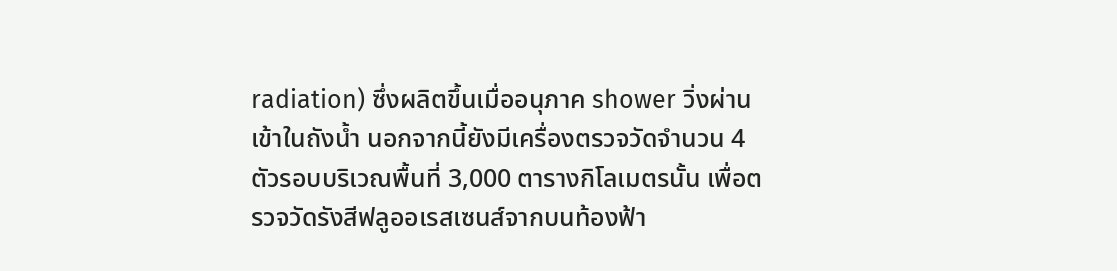radiation) ซึ่งผลิตขึ้นเมื่ออนุภาค shower วิ่งผ่านเข้าในถังน้ำ นอกจากนี้ยังมีเครื่องตรวจวัดจำนวน 4 ตัวรอบบริเวณพื้นที่ 3,000 ตารางกิโลเมตรนั้น เพื่อตรวจวัดรังสีฟลูออเรสเซนส์จากบนท้องฟ้า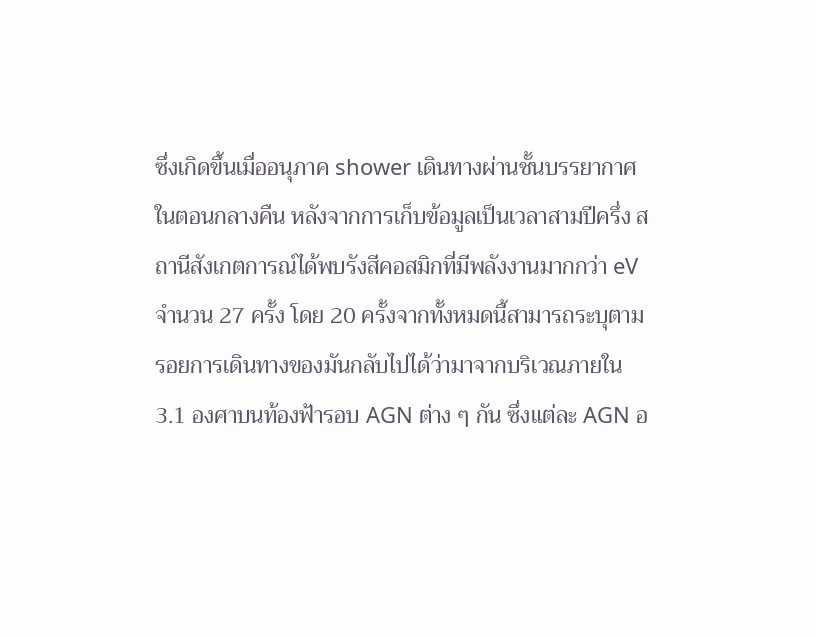ซึ่งเกิดขึ้นเมื่ออนุภาค shower เดินทางผ่านชั้นบรรยากาศในตอนกลางคืน หลังจากการเก็บข้อมูลเป็นเวลาสามปีครึ่ง สถานีสังเกตการณ์ได้พบรังสีคอสมิกที่มีพลังงานมากกว่า eV จำนวน 27 ครั้ง โดย 20 ครั้งจากทั้งหมดนี้สามารถระบุตามรอยการเดินทางของมันกลับไปได้ว่ามาจากบริเวณภายใน 3.1 องศาบนท้องฟ้ารอบ AGN ต่าง ๆ กัน ซึ่งแต่ละ AGN อ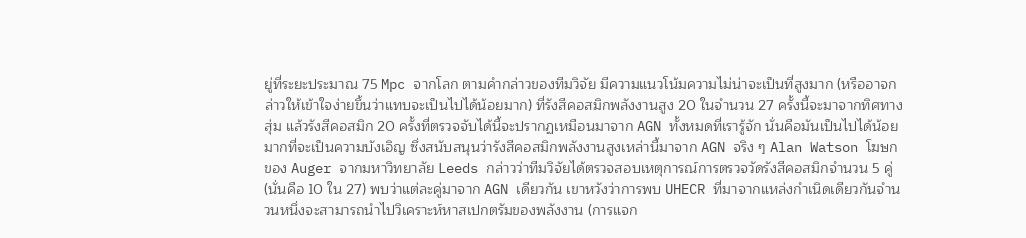ยู่ที่ระยะประมาณ 75 Mpc จากโลก ตามคำกล่าวของทีมวิจัย มีความแนวโน้มความไม่น่าจะเป็นที่สูงมาก (หรืออาจกล่าวให้เข้าใจง่ายขึ้นว่าแทบจะเป็นไปได้น้อยมาก) ที่รังสีคอสมิกพลังงานสูง 20 ในจำนวน 27 ครั้งนี้จะมาจากทิศทางสุ่ม แล้วรังสีคอสมิก 20 ครั้งที่ตรวจจับได้นี้จะปรากฏเหมือนมาจาก AGN ทั้งหมดที่เรารู้จัก นั่นคือมันเป็นไปได้น้อยมากที่จะเป็นความบังเอิญ ซึ่งสนับสนุนว่ารังสีคอสมิกพลังงานสูงเหล่านี้มาจาก AGN จริง ๆ Alan Watson โฆษกของ Auger จากมหาวิทยาลัย Leeds กล่าวว่าทีมวิจัยได้ตรวจสอบเหตุการณ์การตรวจวัดรังสีคอสมิกจำนวน 5 คู่ (นั่นคือ 10 ใน 27) พบว่าแต่ละคู่มาจาก AGN เดียวกัน เขาหวังว่าการพบ UHECR ที่มาจากแหล่งกำเนิดเดียวกันจำนวนหนึ่งจะสามารถนำไปวิเคราะห์หาสเปกตรัมของพลังงาน (การแจก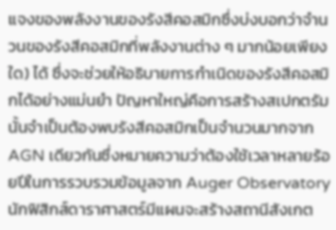แจงของพลังงานของรังสีคอสมิกซึ่งบ่งบอกว่าจำนวนของรังสีคอสมิกที่พลังงานต่าง ๆ มากน้อยเพียงใด) ได้ ซึ่งจะช่วยให้อธิบายการกำเนิดของรังสีคอสมิกได้อย่างแม่นยำ ปัญหาใหญ่คือการสร้างสเปกตรัมนั้นจำเป็นต้องพบรังสีคอสมิกเป็นจำนวนมากจาก AGN เดียวกันซึ่งหมายความว่าต้องใช้เวลาหลายร้อยปีในการรวบรวมข้อมูลจาก Auger Observatory นักฟิสิกส์ดาราศาสตร์มีแผนจะสร้างสถานีสังเกต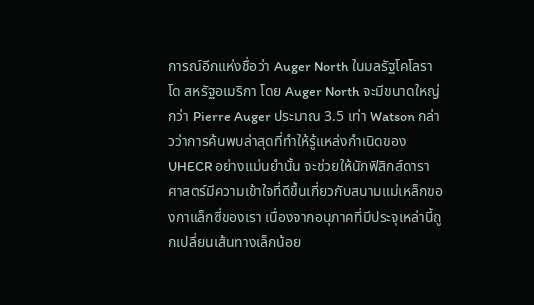การณ์อีกแห่งชื่อว่า Auger North ในมลรัฐโคโลราโด สหรัฐอเมริกา โดย Auger North จะมีขนาดใหญ่กว่า Pierre Auger ประมาณ 3.5 เท่า Watson กล่าวว่าการค้นพบล่าสุดที่ทำให้รู้แหล่งกำเนิดของ UHECR อย่างแม่นยำนั้น จะช่วยให้นักฟิสิกส์ดาราศาสตร์มีความเข้าใจที่ดีขึ้นเกี่ยวกับสนามแม่เหล็กของกาแล็กซี่ของเรา เนื่องจากอนุภาคที่มีประจุเหล่านี้ถูกเปลี่ยนเส้นทางเล็กน้อย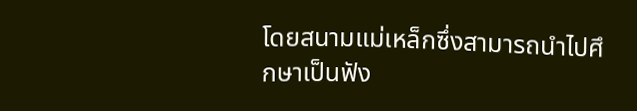โดยสนามแม่เหล็กซึ่งสามารถนำไปศึกษาเป็นฟัง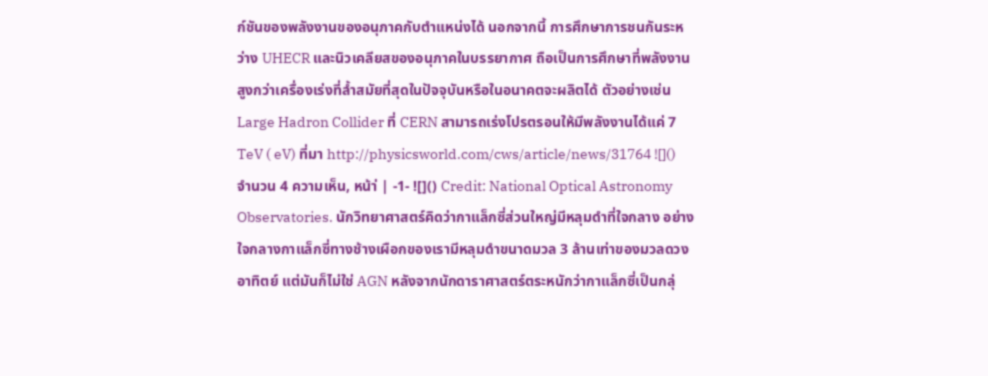ก์ชันของพลังงานของอนุภาคกับตำแหน่งได้ นอกจากนี้ การศึกษาการชนกันระหว่าง UHECR และนิวเคลียสของอนุภาคในบรรยากาศ ถือเป็นการศึกษาที่พลังงานสูงกว่าเครื่องเร่งที่ล้ำสมัยที่สุดในปัจจุบันหรือในอนาคตจะผลิตได้ ตัวอย่างเช่น Large Hadron Collider ที่ CERN สามารถเร่งโปรตรอนให้มีพลังงานได้แค่ 7 TeV ( eV) ที่มา http://physicsworld.com/cws/article/news/31764 ![]() จำนวน 4 ความเห็น, หน้า่ | -1- ![]() Credit: National Optical Astronomy Observatories. นักวิทยาศาสตร์คิดว่ากาแล็กซี่ส่วนใหญ่มีหลุมดำที่ใจกลาง อย่างใจกลางกาแล็กซี่ทางช้างเผือกของเรามีหลุมดำขนาดมวล 3 ล้านเท่าของมวลดวงอาทิตย์ แต่มันก็ไม่ใช่ AGN หลังจากนักดาราศาสตร์ตระหนักว่ากาแล็กซี่เป็นกลุ่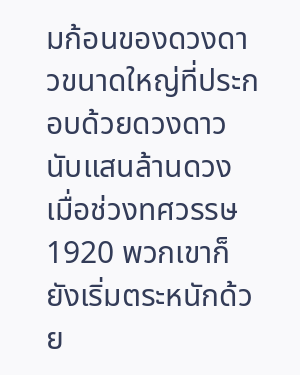มก้อนของดวงดาวขนาดใหญ่ที่ประกอบด้วยดวงดาวนับแสนล้านดวง เมื่อช่วงทศวรรษ 1920 พวกเขาก็ยังเริ่มตระหนักด้วย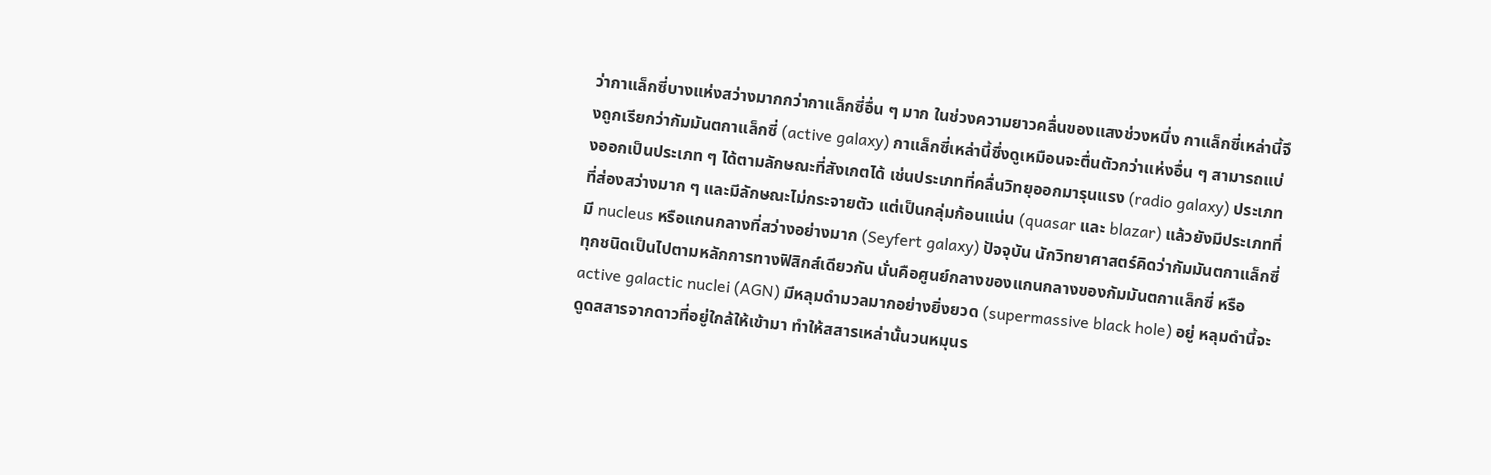ว่ากาแล็กซี่บางแห่งสว่างมากกว่ากาแล็กซี่อื่น ๆ มาก ในช่วงความยาวคลื่นของแสงช่วงหนึ่ง กาแล็กซี่เหล่านี้จึงถูกเรียกว่ากัมมันตกาแล็กซี่ (active galaxy) กาแล็กซี่เหล่านี้ซึ่งดูเหมือนจะตื่นตัวกว่าแห่งอื่น ๆ สามารถแบ่งออกเป็นประเภท ๆ ได้ตามลักษณะที่สังเกตได้ เช่นประเภทที่คลื่นวิทยุออกมารุนแรง (radio galaxy) ประเภทที่ส่องสว่างมาก ๆ และมีลักษณะไม่กระจายตัว แต่เป็นกลุ่มก้อนแน่น (quasar และ blazar) แล้วยังมีประเภทที่มี nucleus หรือแกนกลางที่สว่างอย่างมาก (Seyfert galaxy) ปัจจุบัน นักวิทยาศาสตร์คิดว่ากัมมันตกาแล็กซี่ทุกชนิดเป็นไปตามหลักการทางฟิสิกส์เดียวกัน นั่นคือศูนย์กลางของแกนกลางของกัมมันตกาแล็กซี่ หรือ active galactic nuclei (AGN) มีหลุมดำมวลมากอย่างยิ่งยวด (supermassive black hole) อยู่ หลุมดำนี้จะดูดสสารจากดาวที่อยู่ใกล้ให้เข้ามา ทำให้สสารเหล่านั้นวนหมุนร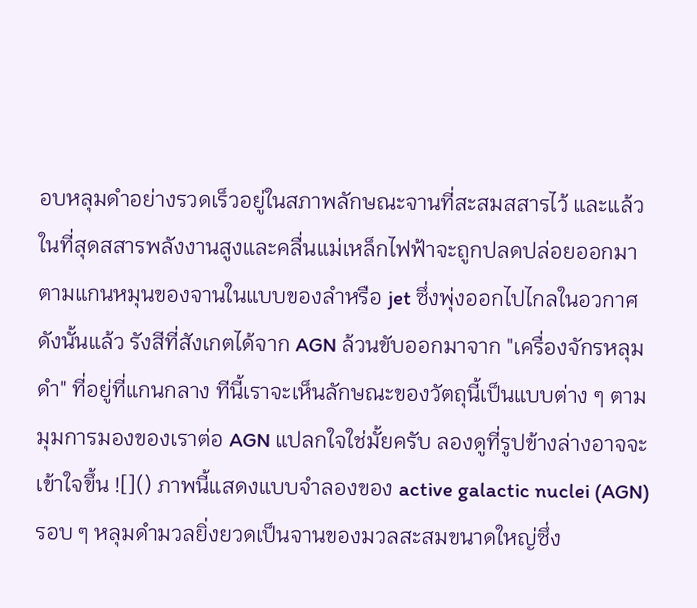อบหลุมดำอย่างรวดเร็วอยู่ในสภาพลักษณะจานที่สะสมสสารไว้ และแล้วในที่สุดสสารพลังงานสูงและคลื่นแม่เหล็กไฟฟ้าจะถูกปลดปล่อยออกมาตามแกนหมุนของจานในแบบของลำหรือ jet ซึ่งพุ่งออกไปไกลในอวกาศ ดังนั้นแล้ว รังสีที่สังเกตได้จาก AGN ล้วนขับออกมาจาก "เครื่องจักรหลุมดำ" ที่อยู่ที่แกนกลาง ทีนี้เราจะเห็นลักษณะของวัตถุนี้เป็นแบบต่าง ๆ ตามมุมการมองของเราต่อ AGN แปลกใจใช่มั้ยครับ ลองดูที่รูปข้างล่างอาจจะเข้าใจขึ้น ![]() ภาพนี้แสดงแบบจำลองของ active galactic nuclei (AGN) รอบ ๆ หลุมดำมวลยิ่งยวดเป็นจานของมวลสะสมขนาดใหญ่ซึ่ง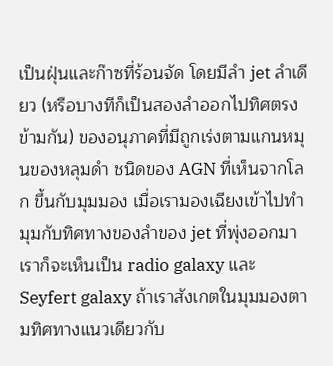เป็นฝุ่นและก๊าซที่ร้อนจัด โดยมีลำ jet ลำเดียว (หรือบางทีก็เป็นสองลำออกไปทิศตรงข้ามกัน) ของอนุภาคที่มีถูกเร่งตามแกนหมุนของหลุมดำ ชนิดของ AGN ที่เห็นจากโลก ขึ้นกับมุมมอง เมื่อเรามองเฉียงเข้าไปทำมุมกับทิศทางของลำของ jet ที่พุ่งออกมา เราก็จะเห็นเป็น radio galaxy และ Seyfert galaxy ถ้าเราสังเกตในมุมมองตามทิศทางแนวเดียวกับ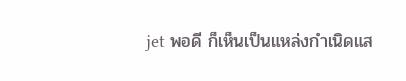jet พอดี ก็เห็นเป็นแหล่งกำเนิดแส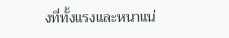งที่ทั้งแรงและหนาแน่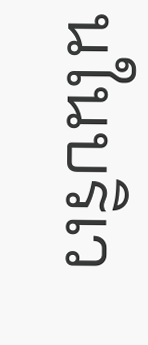นในบริเว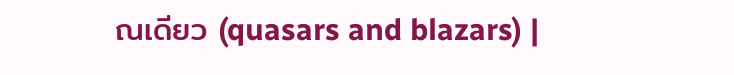ณเดียว (quasars and blazars) |